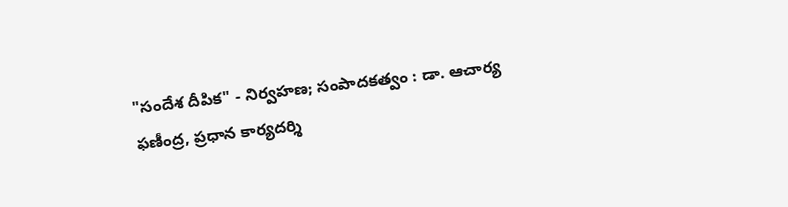"సందేశ దీపిక" - నిర్వహణ; సంపాదకత్వం : డా. ఆచార్య ఫణీంద్ర, ప్రధాన కార్యదర్శి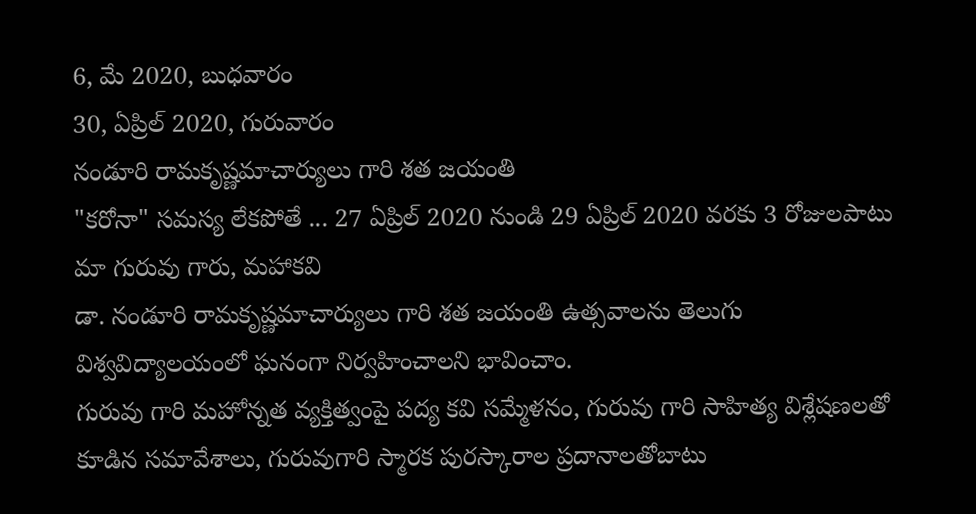6, మే 2020, బుధవారం
30, ఏప్రిల్ 2020, గురువారం
నండూరి రామకృష్ణమాచార్యులు గారి శత జయంతి
"కరోనా" సమస్య లేకపోతే ... 27 ఏప్రిల్ 2020 నుండి 29 ఏప్రిల్ 2020 వరకు 3 రోజులపాటు మా గురువు గారు, మహాకవి
డా. నండూరి రామకృష్ణమాచార్యులు గారి శత జయంతి ఉత్సవాలను తెలుగు విశ్వవిద్యాలయంలో ఘనంగా నిర్వహించాలని భావించాం.
గురువు గారి మహోన్నత వ్యక్తిత్వంపై పద్య కవి సమ్మేళనం, గురువు గారి సాహిత్య విశ్లేషణలతో కూడిన సమావేశాలు, గురువుగారి స్మారక పురస్కారాల ప్రదానాలతోబాటు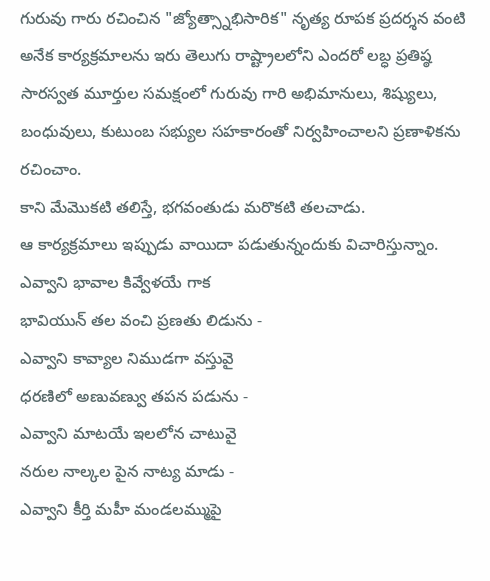గురువు గారు రచించిన "జ్యోత్స్నాభిసారిక" నృత్య రూపక ప్రదర్శన వంటి అనేక కార్యక్రమాలను ఇరు తెలుగు రాష్ట్రాలలోని ఎందరో లబ్ధ ప్రతిష్ఠ సారస్వత మూర్తుల సమక్షంలో గురువు గారి అభిమానులు, శిష్యులు, బంధువులు, కుటుంబ సభ్యుల సహకారంతో నిర్వహించాలని ప్రణాళికను రచించాం.
కాని మేమొకటి తలిస్తే, భగవంతుడు మరొకటి తలచాడు.
ఆ కార్యక్రమాలు ఇప్పుడు వాయిదా పడుతున్నందుకు విచారిస్తున్నాం.
ఎవ్వాని భావాల కివ్వేళయే గాక
భావియున్ తల వంచి ప్రణతు లిడును -
ఎవ్వాని కావ్యాల నిముడగా వస్తువై
ధరణిలో అణువణ్వు తపన పడును -
ఎవ్వాని మాటయే ఇలలోన చాటువై
నరుల నాల్కల పైన నాట్య మాడు -
ఎవ్వాని కీర్తి మహీ మండలమ్ముపై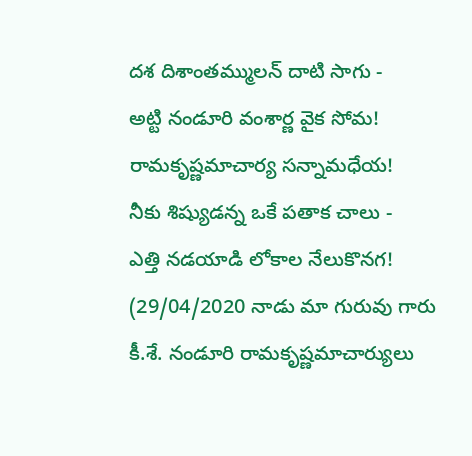దశ దిశాంతమ్ములన్ దాటి సాగు -
అట్టి నండూరి వంశార్ణ వైక సోమ!
రామకృష్ణమాచార్య సన్నామధేయ!
నీకు శిష్యుడన్న ఒకే పతాక చాలు -
ఎత్తి నడయాడి లోకాల నేలుకొనగ!
(29/04/2020 నాడు మా గురువు గారు కీ.శే. నండూరి రామకృష్ణమాచార్యులు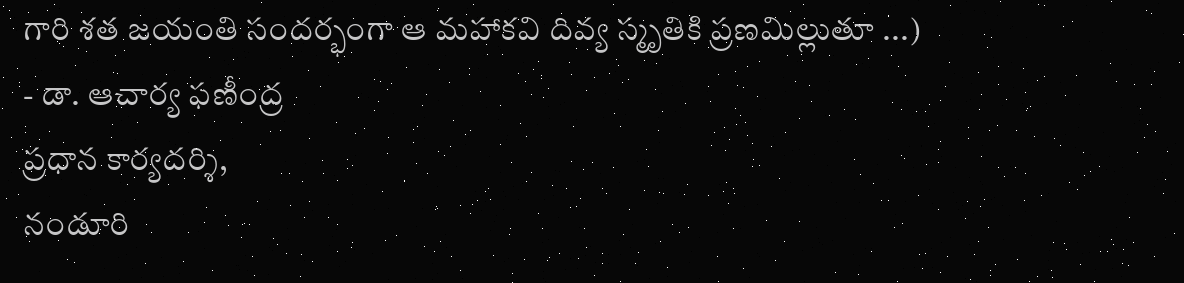గారి శత జయంతి సందర్భంగా ఆ మహాకవి దివ్య స్మృతికి ప్రణమిల్లుతూ ...)
- డా. ఆచార్య ఫణీంద్ర
ప్రధాన కార్యదర్శి,
నండూరి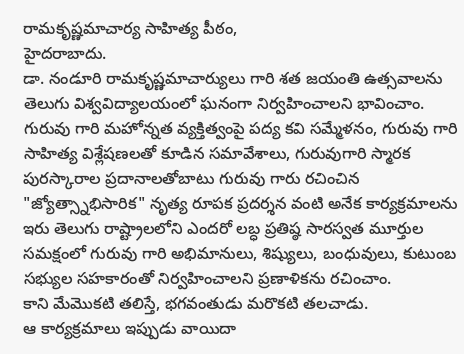రామకృష్ణమాచార్య సాహిత్య పీఠం,
హైదరాబాదు.
డా. నండూరి రామకృష్ణమాచార్యులు గారి శత జయంతి ఉత్సవాలను తెలుగు విశ్వవిద్యాలయంలో ఘనంగా నిర్వహించాలని భావించాం.
గురువు గారి మహోన్నత వ్యక్తిత్వంపై పద్య కవి సమ్మేళనం, గురువు గారి సాహిత్య విశ్లేషణలతో కూడిన సమావేశాలు, గురువుగారి స్మారక పురస్కారాల ప్రదానాలతోబాటు గురువు గారు రచించిన "జ్యోత్స్నాభిసారిక" నృత్య రూపక ప్రదర్శన వంటి అనేక కార్యక్రమాలను ఇరు తెలుగు రాష్ట్రాలలోని ఎందరో లబ్ధ ప్రతిష్ఠ సారస్వత మూర్తుల సమక్షంలో గురువు గారి అభిమానులు, శిష్యులు, బంధువులు, కుటుంబ సభ్యుల సహకారంతో నిర్వహించాలని ప్రణాళికను రచించాం.
కాని మేమొకటి తలిస్తే, భగవంతుడు మరొకటి తలచాడు.
ఆ కార్యక్రమాలు ఇప్పుడు వాయిదా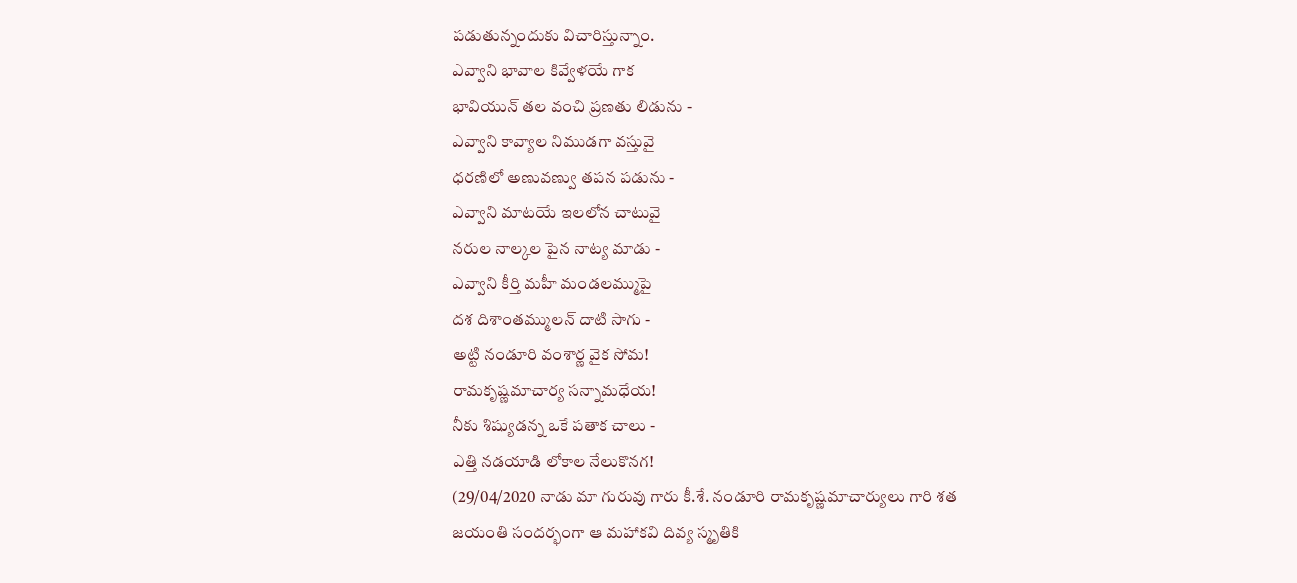పడుతున్నందుకు విచారిస్తున్నాం.
ఎవ్వాని భావాల కివ్వేళయే గాక
భావియున్ తల వంచి ప్రణతు లిడును -
ఎవ్వాని కావ్యాల నిముడగా వస్తువై
ధరణిలో అణువణ్వు తపన పడును -
ఎవ్వాని మాటయే ఇలలోన చాటువై
నరుల నాల్కల పైన నాట్య మాడు -
ఎవ్వాని కీర్తి మహీ మండలమ్ముపై
దశ దిశాంతమ్ములన్ దాటి సాగు -
అట్టి నండూరి వంశార్ణ వైక సోమ!
రామకృష్ణమాచార్య సన్నామధేయ!
నీకు శిష్యుడన్న ఒకే పతాక చాలు -
ఎత్తి నడయాడి లోకాల నేలుకొనగ!
(29/04/2020 నాడు మా గురువు గారు కీ.శే. నండూరి రామకృష్ణమాచార్యులు గారి శత జయంతి సందర్భంగా ఆ మహాకవి దివ్య స్మృతికి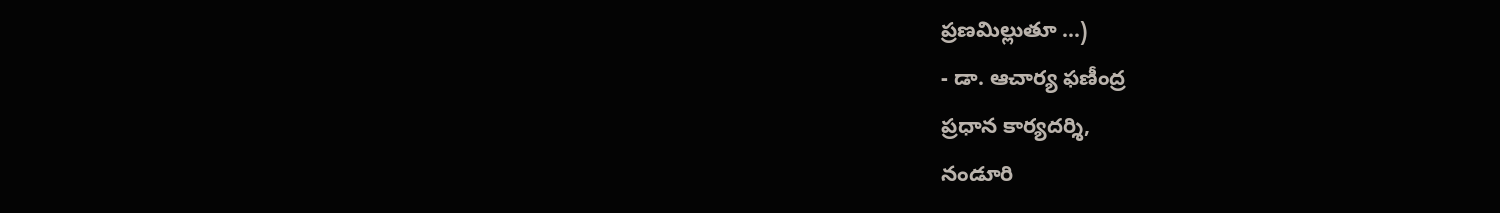ప్రణమిల్లుతూ ...)
- డా. ఆచార్య ఫణీంద్ర
ప్రధాన కార్యదర్శి,
నండూరి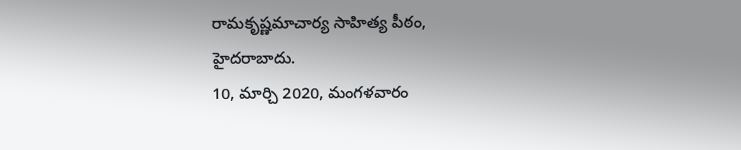రామకృష్ణమాచార్య సాహిత్య పీఠం,
హైదరాబాదు.
10, మార్చి 2020, మంగళవారం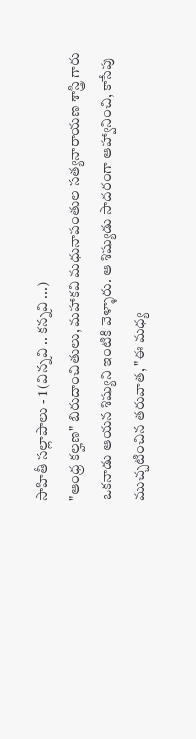సాహితీ సల్లాపాలు - 1 (విన్నవి .. కన్నవి ...)
"ఆంధ్ర కల్హణ" బిరుదాంచితులు, మహాకవి మధునాపంతుల సత్యనారాయణ శాస్త్రి గారు ఒకనాడు ఆయన శిష్యుని ఇంటికి వెళ్ళారు. ఆ శిష్యుడు సాదరంగా ఆహ్వానించి, కాసేపు ముచ్చటించిన తరువాత, "ఈ మధ్య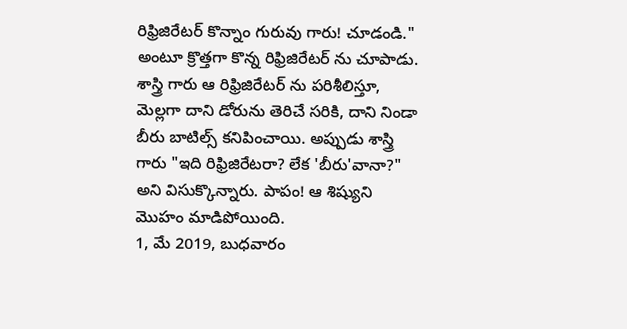రిఫ్రిజిరేటర్ కొన్నాం గురువు గారు! చూడండి." అంటూ క్రొత్తగా కొన్న రిఫ్రిజిరేటర్ ను చూపాడు. శాస్త్రి గారు ఆ రిఫ్రిజిరేటర్ ను పరిశీలిస్తూ, మెల్లగా దాని డోరును తెరిచే సరికి, దాని నిండా బీరు బాటిల్స్ కనిపించాయి. అప్పుడు శాస్త్రి గారు "ఇది రిఫ్రిజిరేటరా? లేక 'బీరు'వానా?" అని విసుక్కొన్నారు. పాపం! ఆ శిష్యుని మొహం మాడిపోయింది.
1, మే 2019, బుధవారం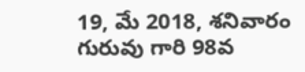19, మే 2018, శనివారం
గురువు గారి 98వ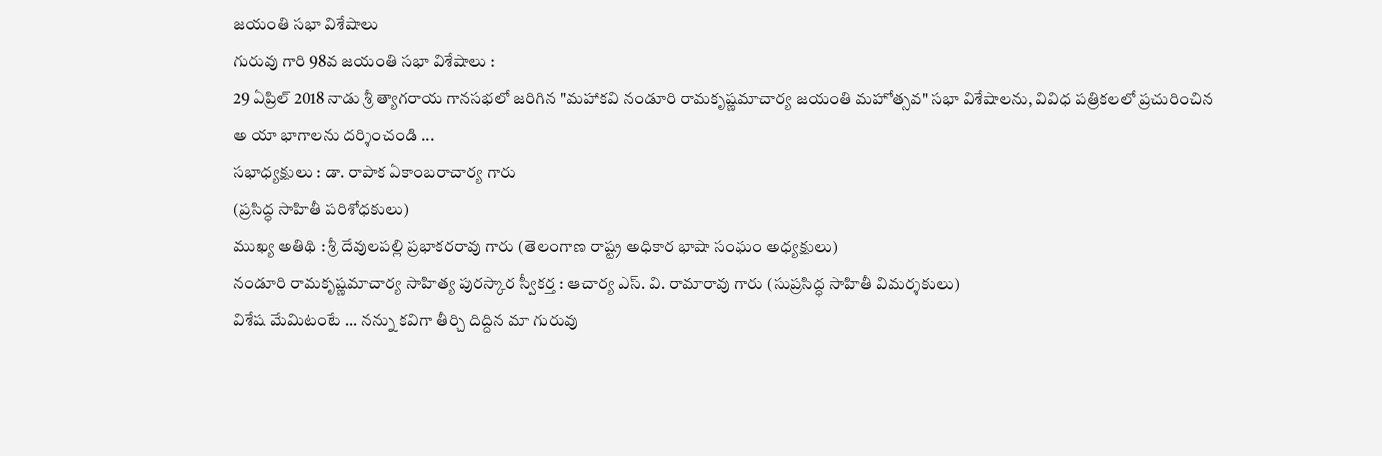జయంతి సభా విశేషాలు
గురువు గారి 98వ జయంతి సభా విశేషాలు :
29 ఏప్రిల్ 2018 నాడు శ్రీ త్యాగరాయ గానసభలో జరిగిన "మహాకవి నండూరి రామకృష్ణమాచార్య జయంతి మహోత్సవ" సభా విశేషాలను, వివిధ పత్రికలలో ప్రచురించిన అ యా భాగాలను దర్శించండి ...
సభాధ్యక్షులు : డా. రాపాక ఏకాంబరాచార్య గారు
(ప్రసిద్ధ సాహితీ పరిశోధకులు)
ముఖ్య అతిథి : శ్రీ దేవులపల్లి ప్రభాకరరావు గారు (తెలంగాణ రాష్ట్ర అధికార భాషా సంఘం అధ్యక్షులు)
నండూరి రామకృష్ణమాచార్య సాహిత్య పురస్కార స్వీకర్త : ఆచార్య ఎస్. వి. రామారావు గారు (సుప్రసిద్ధ సాహితీ విమర్శకులు)
విశేష మేమిటంటే ... నన్ను కవిగా తీర్చి దిద్దిన మా గురువు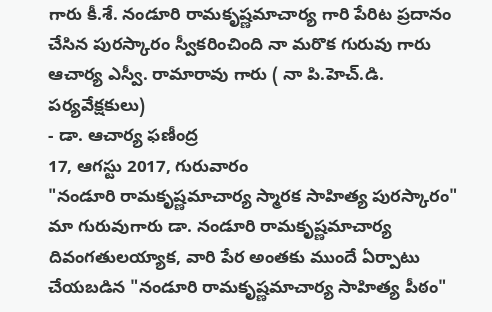గారు కీ.శే. నండూరి రామకృష్ణమాచార్య గారి పేరిట ప్రదానం చేసిన పురస్కారం స్వీకరించింది నా మరొక గురువు గారు ఆచార్య ఎస్వీ. రామారావు గారు ( నా పి.హెచ్.డి. పర్యవేక్షకులు)
- డా. ఆచార్య ఫణీంద్ర
17, ఆగస్టు 2017, గురువారం
"నండూరి రామకృష్ణమాచార్య స్మారక సాహిత్య పురస్కారం"
మా గురువుగారు డా. నండూరి రామకృష్ణమాచార్య దివంగతులయ్యాక, వారి పేర అంతకు ముందే ఏర్పాటు చేయబడిన "నండూరి రామకృష్ణమాచార్య సాహిత్య పీఠం"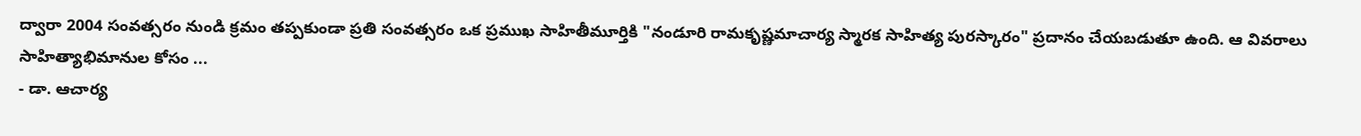ద్వారా 2004 సంవత్సరం నుండి క్రమం తప్పకుండా ప్రతి సంవత్సరం ఒక ప్రముఖ సాహితీమూర్తికి "నండూరి రామకృష్ణమాచార్య స్మారక సాహిత్య పురస్కారం" ప్రదానం చేయబడుతూ ఉంది. ఆ వివరాలు సాహిత్యాభిమానుల కోసం ...
- డా. ఆచార్య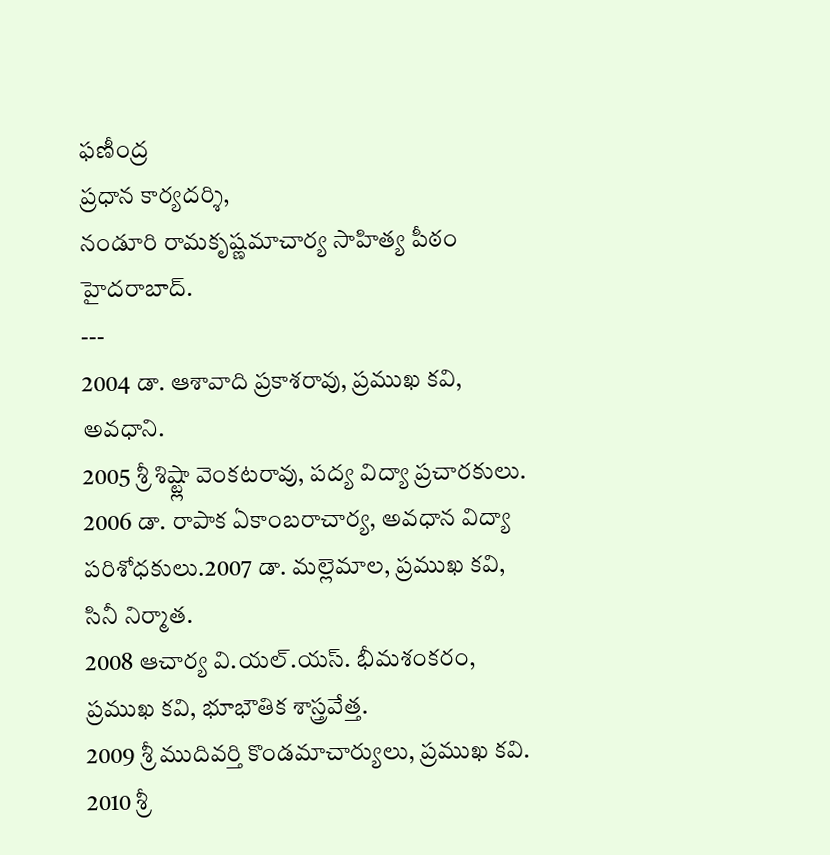ఫణీంద్ర
ప్రధాన కార్యదర్శి,
నండూరి రామకృష్ణమాచార్య సాహిత్య పీఠం
హైదరాబాద్.
---
2004 డా. ఆశావాది ప్రకాశరావు, ప్రముఖ కవి, అవధాని.
2005 శ్రీ శిష్ట్లా వెంకటరావు, పద్య విద్యా ప్రచారకులు.
2006 డా. రాపాక ఏకాంబరాచార్య, అవధాన విద్యా పరిశోధకులు.2007 డా. మల్లెమాల, ప్రముఖ కవి, సినీ నిర్మాత.
2008 ఆచార్య వి.యల్.యస్. భీమశంకరం, ప్రముఖ కవి, భూభౌతిక శాస్త్రవేత్త.
2009 శ్రీ ముదివర్తి కొండమాచార్యులు, ప్రముఖ కవి.
2010 శ్రీ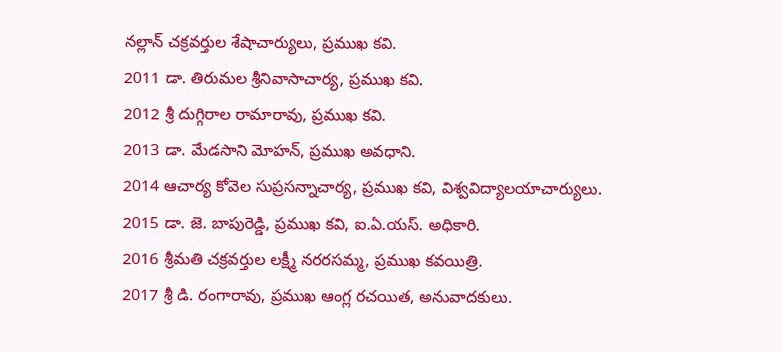నల్లాన్ చక్రవర్తుల శేషాచార్యులు, ప్రముఖ కవి.
2011 డా. తిరుమల శ్రీనివాసాచార్య, ప్రముఖ కవి.
2012 శ్రీ దుగ్గిరాల రామారావు, ప్రముఖ కవి.
2013 డా. మేడసాని మోహన్, ప్రముఖ అవధాని.
2014 ఆచార్య కోవెల సుప్రసన్నాచార్య, ప్రముఖ కవి, విశ్వవిద్యాలయాచార్యులు.
2015 డా. జె. బాపురెడ్డి, ప్రముఖ కవి, ఐ.ఏ.యస్. అధికారి.
2016 శ్రీమతి చక్రవర్తుల లక్ష్మీ నరరసమ్మ, ప్రముఖ కవయిత్రి.
2017 శ్రీ డి. రంగారావు, ప్రముఖ ఆంగ్ల రచయిత, అనువాదకులు.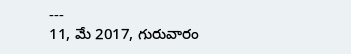---
11, మే 2017, గురువారం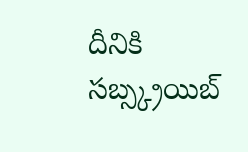దీనికి సబ్స్క్రయిబ్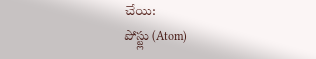చేయి:
పోస్ట్లు (Atom)